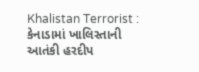Khalistan Terrorist : કેનાડામાં ખાલિસ્તાની આતંકી હરદીપ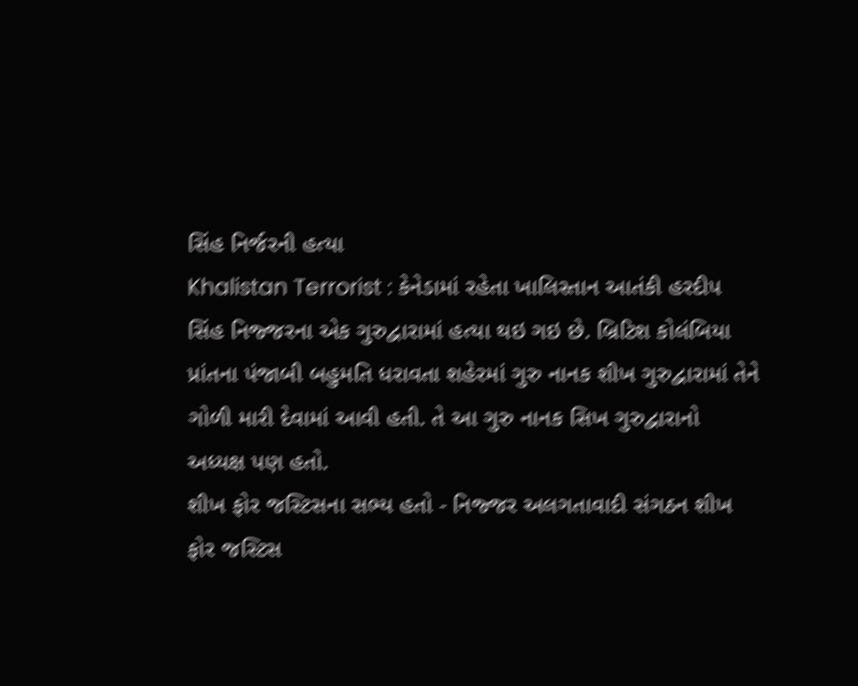સિંહ નિર્જરની હત્યા
Khalistan Terrorist : કેનેડામાં રહેતા ખાલિસ્તાન આતંકી હરદીપ સિંહ નિજ્જરના એક ગુરુદ્વારામાં હત્યા થઇ ગઇ છે. બ્રિટિશ કોલંબિયા પ્રાંતના પંજાબી બહુમતિ ધરાવતા શહેરમાં ગુરુ નાનક શીખ ગુરુદ્વારામાં તેને ગોળી મારી દેવામાં આવી હતી. તે આ ગુરુ નાનક સિખ ગુરુદ્વારાનો અધ્યક્ષ પણ હતો.
શીખ ફોર જસ્ટિસના સભ્ય હતો - નિજ્જર અલગતાવાદી સંગઠન શીખ ફોર જસ્ટિસ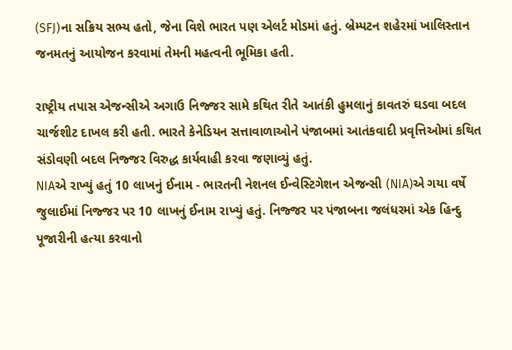(SFJ)ના સક્રિય સભ્ય હતો, જેના વિશે ભારત પણ એલર્ટ મોડમાં હતું. બ્રેમ્પટન શહેરમાં ખાલિસ્તાન જનમતનું આયોજન કરવામાં તેમની મહત્વની ભૂમિકા હતી.

રાષ્ટ્રીય તપાસ એજન્સીએ અગાઉ નિજ્જર સામે કથિત રીતે આતંકી હુમલાનું કાવતરું ઘડવા બદલ ચાર્જશીટ દાખલ કરી હતી. ભારતે કેનેડિયન સત્તાવાળાઓને પંજાબમાં આતંકવાદી પ્રવૃત્તિઓમાં કથિત સંડોવણી બદલ નિજ્જર વિરુદ્ધ કાર્યવાહી કરવા જણાવ્યું હતું.
NIAએ રાખ્યું હતું 10 લાખનું ઈનામ - ભારતની નેશનલ ઈન્વેસ્ટિગેશન એજન્સી (NIA)એ ગયા વર્ષે જુલાઈમાં નિજ્જર પર 10 લાખનું ઈનામ રાખ્યું હતું. નિજ્જર પર પંજાબના જલંધરમાં એક હિન્દુ પૂજારીની હત્યા કરવાનો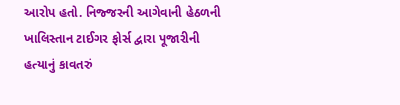આરોપ હતો. નિજ્જરની આગેવાની હેઠળની ખાલિસ્તાન ટાઈગર ફોર્સ દ્વારા પૂજારીની હત્યાનું કાવતરું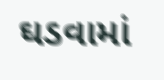ઘડવામાં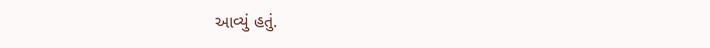આવ્યું હતું.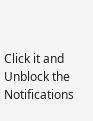Click it and Unblock the Notifications